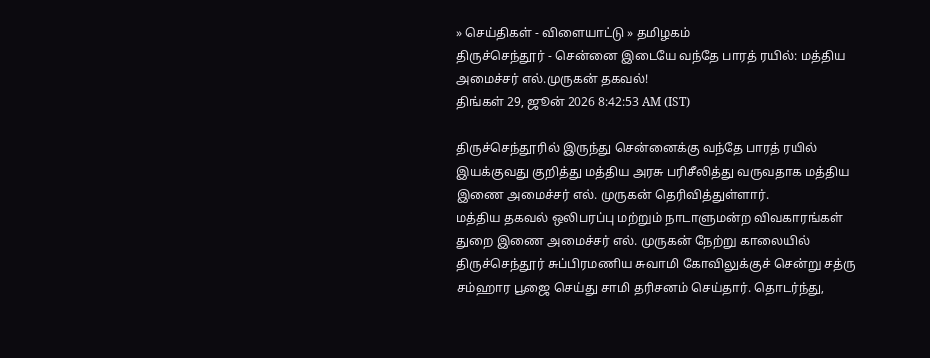» செய்திகள் - விளையாட்டு » தமிழகம்
திருச்செந்தூர் - சென்னை இடையே வந்தே பாரத் ரயில்: மத்திய அமைச்சர் எல்.முருகன் தகவல்!
திங்கள் 29, ஜூன் 2026 8:42:53 AM (IST)

திருச்செந்தூரில் இருந்து சென்னைக்கு வந்தே பாரத் ரயில் இயக்குவது குறித்து மத்திய அரசு பரிசீலித்து வருவதாக மத்திய இணை அமைச்சர் எல். முருகன் தெரிவித்துள்ளார்.
மத்திய தகவல் ஒலிபரப்பு மற்றும் நாடாளுமன்ற விவகாரங்கள் துறை இணை அமைச்சர் எல். முருகன் நேற்று காலையில் திருச்செந்தூர் சுப்பிரமணிய சுவாமி கோவிலுக்குச் சென்று சத்ரு சம்ஹார பூஜை செய்து சாமி தரிசனம் செய்தார். தொடர்ந்து,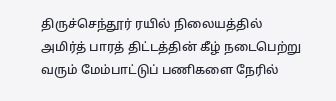திருச்செந்தூர் ரயில் நிலையத்தில் அமிர்த் பாரத் திட்டத்தின் கீழ் நடைபெற்று வரும் மேம்பாட்டுப் பணிகளை நேரில்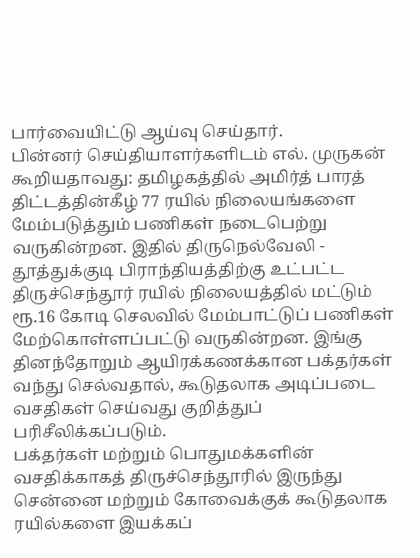பார்வையிட்டு ஆய்வு செய்தார்.
பின்னர் செய்தியாளர்களிடம் எல். முருகன் கூறியதாவது: தமிழகத்தில் அமிர்த் பாரத் திட்டத்தின்கீழ் 77 ரயில் நிலையங்களை மேம்படுத்தும் பணிகள் நடைபெற்று வருகின்றன. இதில் திருநெல்வேலி - தூத்துக்குடி பிராந்தியத்திற்கு உட்பட்ட திருச்செந்தூர் ரயில் நிலையத்தில் மட்டும் ரூ.16 கோடி செலவில் மேம்பாட்டுப் பணிகள் மேற்கொள்ளப்பட்டு வருகின்றன. இங்கு தினந்தோறும் ஆயிரக்கணக்கான பக்தர்கள் வந்து செல்வதால், கூடுதலாக அடிப்படை வசதிகள் செய்வது குறித்துப் பரிசீலிக்கப்படும்.
பக்தர்கள் மற்றும் பொதுமக்களின் வசதிக்காகத் திருச்செந்தூரில் இருந்து சென்னை மற்றும் கோவைக்குக் கூடுதலாக ரயில்களை இயக்கப்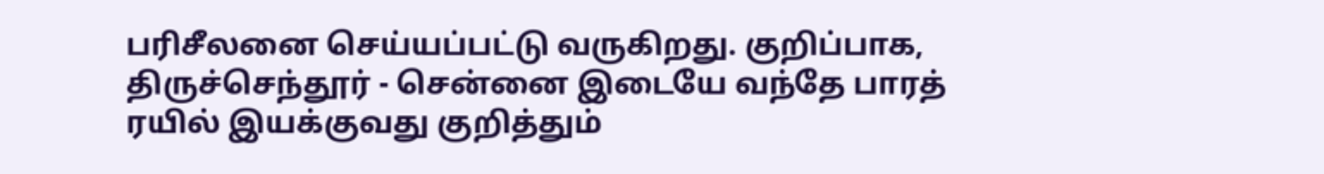பரிசீலனை செய்யப்பட்டு வருகிறது. குறிப்பாக, திருச்செந்தூர் - சென்னை இடையே வந்தே பாரத் ரயில் இயக்குவது குறித்தும்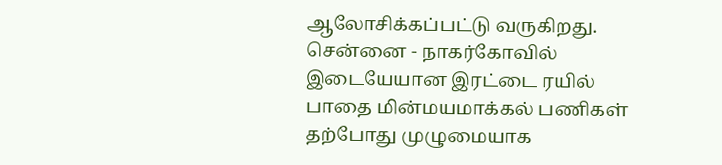ஆலோசிக்கப்பட்டு வருகிறது.
சென்னை - நாகர்கோவில் இடையேயான இரட்டை ரயில் பாதை மின்மயமாக்கல் பணிகள் தற்போது முழுமையாக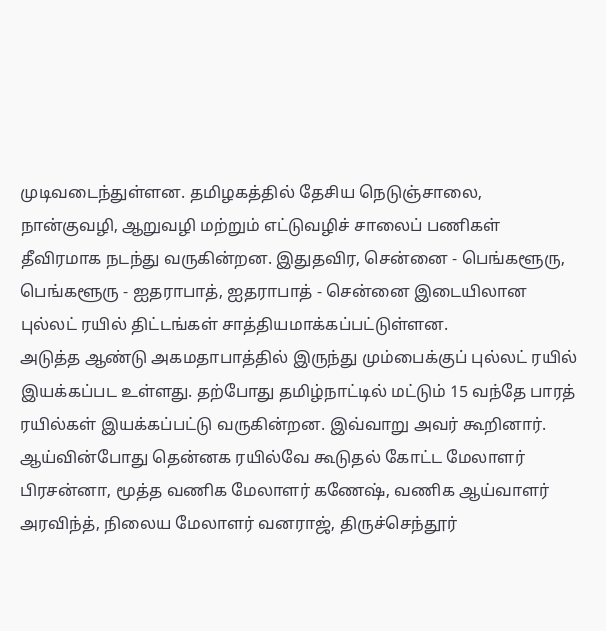முடிவடைந்துள்ளன. தமிழகத்தில் தேசிய நெடுஞ்சாலை, நான்குவழி, ஆறுவழி மற்றும் எட்டுவழிச் சாலைப் பணிகள் தீவிரமாக நடந்து வருகின்றன. இதுதவிர, சென்னை - பெங்களூரு, பெங்களூரு - ஐதராபாத், ஐதராபாத் - சென்னை இடையிலான புல்லட் ரயில் திட்டங்கள் சாத்தியமாக்கப்பட்டுள்ளன.
அடுத்த ஆண்டு அகமதாபாத்தில் இருந்து மும்பைக்குப் புல்லட் ரயில் இயக்கப்பட உள்ளது. தற்போது தமிழ்நாட்டில் மட்டும் 15 வந்தே பாரத் ரயில்கள் இயக்கப்பட்டு வருகின்றன. இவ்வாறு அவர் கூறினார். ஆய்வின்போது தென்னக ரயில்வே கூடுதல் கோட்ட மேலாளர் பிரசன்னா, மூத்த வணிக மேலாளர் கணேஷ், வணிக ஆய்வாளர் அரவிந்த், நிலைய மேலாளர் வனராஜ், திருச்செந்தூர்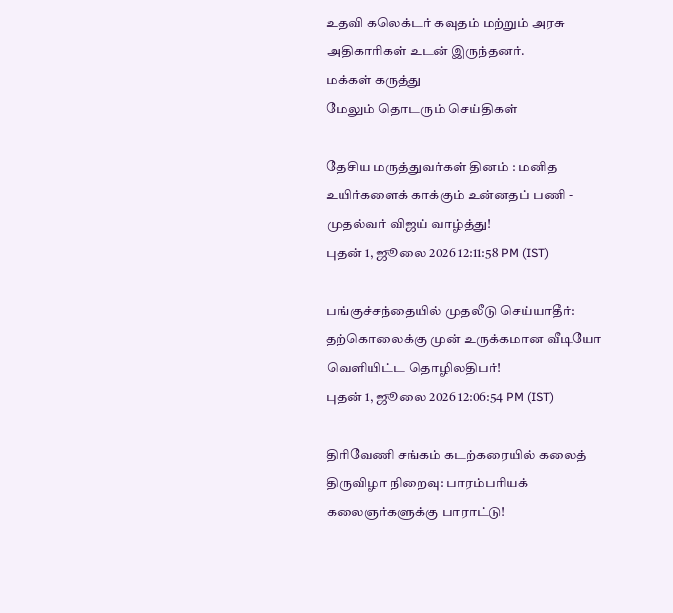உதவி கலெக்டர் கவுதம் மற்றும் அரசு அதிகாரிகள் உடன் இருந்தனர்.
மக்கள் கருத்து
மேலும் தொடரும் செய்திகள்

தேசிய மருத்துவர்கள் தினம் : மனித உயிர்களைக் காக்கும் உன்னதப் பணி - முதல்வர் விஜய் வாழ்த்து!
புதன் 1, ஜூலை 2026 12:11:58 PM (IST)

பங்குச்சந்தையில் முதலீடு செய்யாதீர்: தற்கொலைக்கு முன் உருக்கமான வீடியோ வெளியிட்ட தொழிலதிபர்!
புதன் 1, ஜூலை 2026 12:06:54 PM (IST)

திரிவேணி சங்கம் கடற்கரையில் கலைத் திருவிழா நிறைவு: பாரம்பரியக் கலைஞர்களுக்கு பாராட்டு!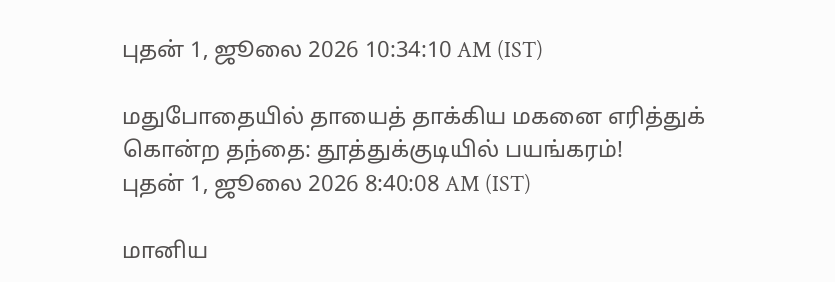புதன் 1, ஜூலை 2026 10:34:10 AM (IST)

மதுபோதையில் தாயைத் தாக்கிய மகனை எரித்துக் கொன்ற தந்தை: தூத்துக்குடியில் பயங்கரம்!
புதன் 1, ஜூலை 2026 8:40:08 AM (IST)

மானிய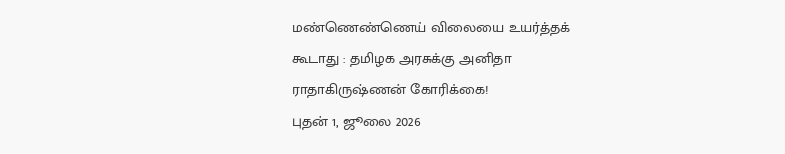மண்ணெண்ணெய் விலையை உயர்த்தக் கூடாது : தமிழக அரசுக்கு அனிதா ராதாகிருஷ்ணன் கோரிக்கை!
புதன் 1, ஜூலை 2026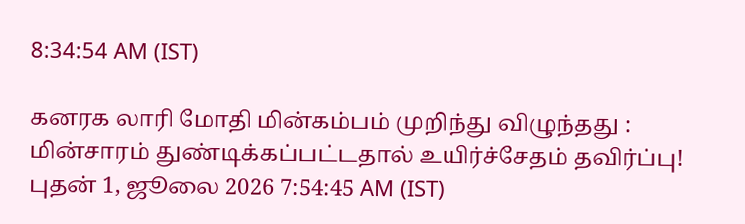8:34:54 AM (IST)

கனரக லாரி மோதி மின்கம்பம் முறிந்து விழுந்தது : மின்சாரம் துண்டிக்கப்பட்டதால் உயிர்ச்சேதம் தவிர்ப்பு!
புதன் 1, ஜூலை 2026 7:54:45 AM (IST)